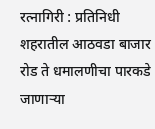रत्नागिरी : प्रतिनिधी
शहरातील आठवडा बाजार रोड ते धमालणीचा पारकडे जाणाऱ्या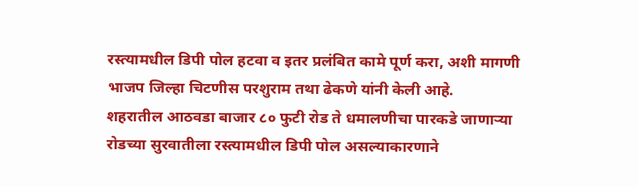रस्त्यामधील डिपी पोल हटवा व इतर प्रलंबित कामे पूर्ण करा, अशी मागणी भाजप जिल्हा चिटणीस परशुराम तथा ढेकणे यांनी केली आहे.
शहरातील आठवडा बाजार ८० फुटी रोड ते धमालणीचा पारकडे जाणाऱ्या रोडच्या सुरवातीला रस्त्यामधील डिपी पोल असल्याकारणाने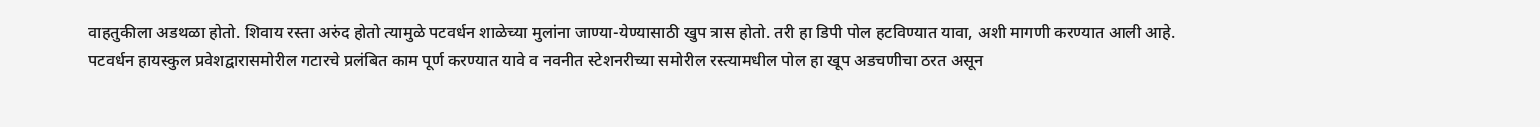वाहतुकीला अडथळा होतो. शिवाय रस्ता अरुंद होतो त्यामुळे पटवर्धन शाळेच्या मुलांना जाण्या-येण्यासाठी खुप त्रास होतो. तरी हा डिपी पोल हटविण्यात यावा, अशी मागणी करण्यात आली आहे.
पटवर्धन हायस्कुल प्रवेशद्वारासमोरील गटारचे प्रलंबित काम पूर्ण करण्यात यावे व नवनीत स्टेशनरीच्या समोरील रस्त्यामधील पोल हा खूप अडचणीचा ठरत असून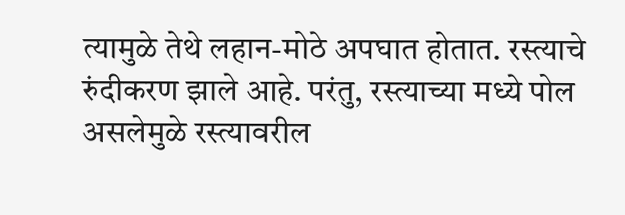त्यामुळे तेथे लहान-मोठे अपघात होतात. रस्त्याचे रुंदीकरण झाले आहे. परंतु, रस्त्याच्या मध्ये पोल असलेमुळे रस्त्यावरील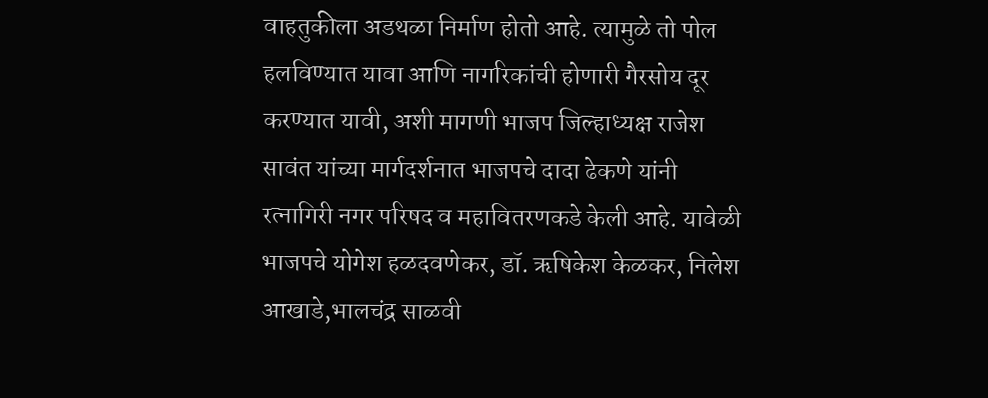वाहतुकीला अडथळा निर्माण होतो आहे. त्यामुळे तो पोल हलविण्यात यावा आणि नागरिकांची होणारी गैरसोय दूर करण्यात यावी, अशी मागणी भाजप जिल्हाध्यक्ष राजेश सावंत यांच्या मार्गदर्शनात भाजपचे दादा ढेकणे यांनी रत्नागिरी नगर परिषद व महावितरणकडे केली आहे. यावेळी भाजपचे योगेश हळदवणेकर, डॉ. ऋषिकेश केळकर, निलेश आखाडे,भालचंद्र साळवी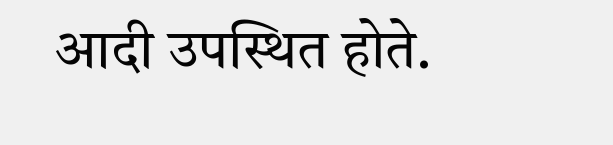आदी उपस्थित होते.